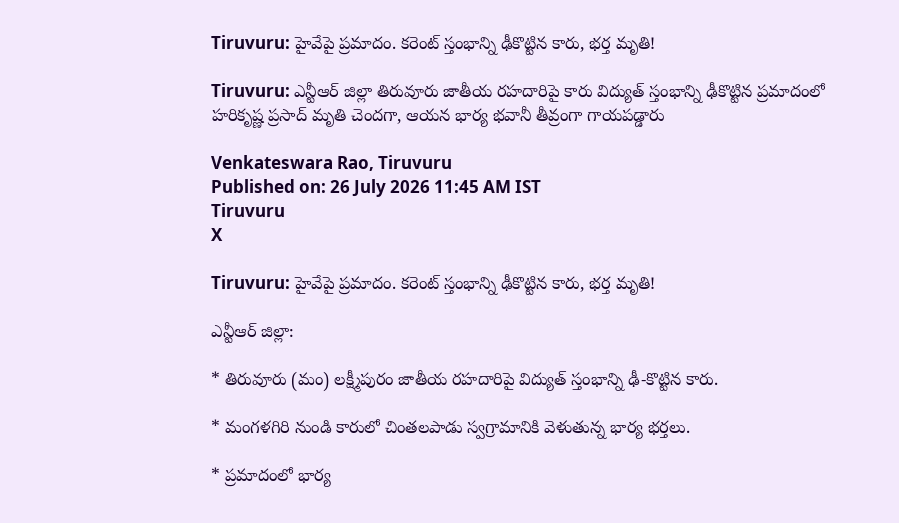Tiruvuru: హైవేపై ప్రమాదం. కరెంట్ స్తంభాన్ని ఢీకొట్టిన కారు, భర్త మృతి!

Tiruvuru: ఎన్టీఆర్ జిల్లా తిరువూరు జాతీయ రహదారిపై కారు విద్యుత్ స్తంభాన్ని ఢీకొట్టిన ప్రమాదంలో హరికృష్ణ ప్రసాద్ మృతి చెందగా, ఆయన భార్య భవానీ తీవ్రంగా గాయపడ్డారు

Venkateswara Rao, Tiruvuru
Published on: 26 July 2026 11:45 AM IST
Tiruvuru
X

Tiruvuru: హైవేపై ప్రమాదం. కరెంట్ స్తంభాన్ని ఢీకొట్టిన కారు, భర్త మృతి!

ఎన్టీఆర్ జిల్లా:

* తిరువూరు (మం) లక్ష్మీపురం జాతీయ రహదారిపై విద్యుత్ స్తంభాన్ని ఢీ-కొట్టిన కారు.

* మంగళగిరి నుండి కారులో చింతలపాడు స్వగ్రామానికి వెళుతున్న భార్య భర్తలు.

* ప్రమాదంలో భార్య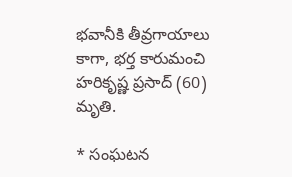భవానీకి తీవ్రగాయాలు కాగా, భర్త కారుమంచి హరికృష్ణ ప్రసాద్ (60) మృతి.

* సంఘటన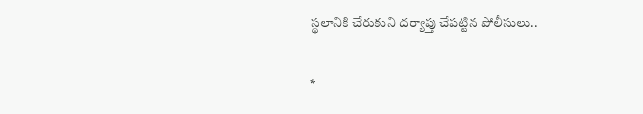స్థలానికి చేరుకుని దర్యాప్తు చేపట్టిన పోలీసులు..

*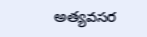అత్యవసర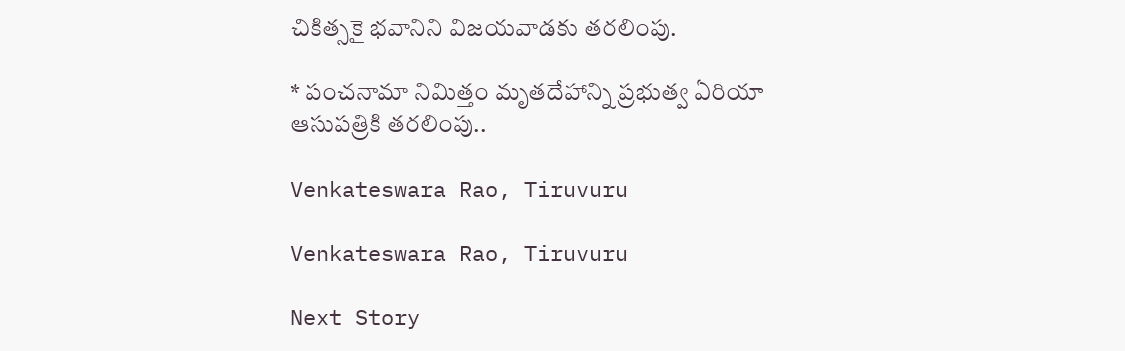చికిత్సకై భవానిని విజయవాడకు తరలింపు.

* పంచనామా నిమిత్తం మృతదేహాన్ని ప్రభుత్వ ఏరియా ఆసుపత్రికి తరలింపు..

Venkateswara Rao, Tiruvuru

Venkateswara Rao, Tiruvuru

Next Story